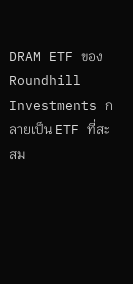DRAM ETF ของ Roundhill Investments กลายเป็น ETF ที่สะสม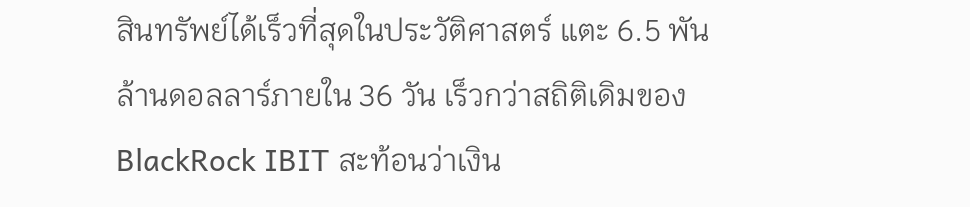สินทรัพย์ได้เร็วที่สุดในประวัติศาสตร์ แตะ 6.5 พันล้านดอลลาร์ภายใน 36 วัน เร็วกว่าสถิติเดิมของ BlackRock IBIT สะท้อนว่าเงิน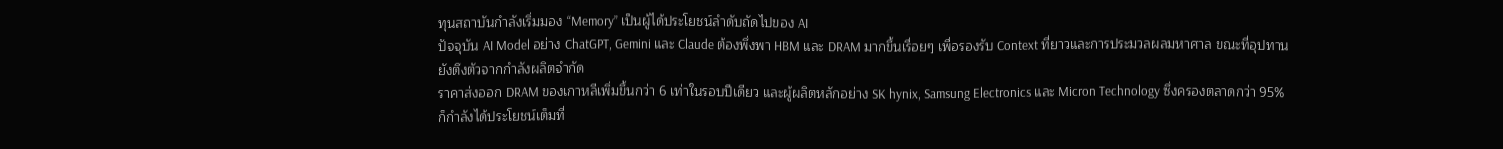ทุนสถาบันกำลังเริ่มมอง “Memory” เป็นผู้ได้ประโยชน์ลำดับถัดไปของ AI
ปัจจุบัน AI Model อย่าง ChatGPT, Gemini และ Claude ต้องพึ่งพา HBM และ DRAM มากขึ้นเรื่อยๆ เพื่อรองรับ Context ที่ยาวและการประมวลผลมหาศาล ขณะที่อุปทานยังตึงตัวจากกำลังผลิตจำกัด
ราคาส่งออก DRAM ของเกาหลีเพิ่มขึ้นกว่า 6 เท่าในรอบปีเดียว และผู้ผลิตหลักอย่าง SK hynix, Samsung Electronics และ Micron Technology ซึ่งครองตลาดกว่า 95% ก็กำลังได้ประโยชน์เต็มที่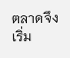ตลาดจึงเริ่ม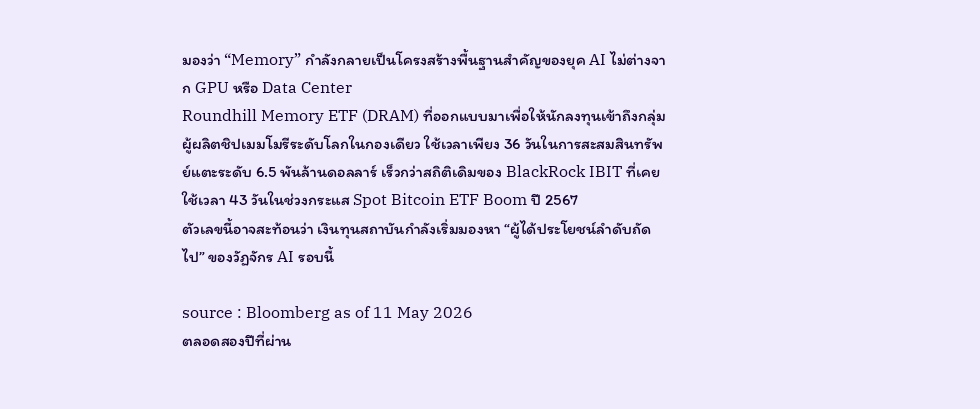มองว่า “Memory” กำลังกลายเป็นโครงสร้างพื้นฐานสำคัญของยุค AI ไม่ต่างจาก GPU หรือ Data Center
Roundhill Memory ETF (DRAM) ที่ออกแบบมาเพื่อให้นักลงทุนเข้าถึงกลุ่มผู้ผลิตชิปเมมโมรีระดับโลกในกองเดียว ใช้เวลาเพียง 36 วันในการสะสมสินทรัพย์แตะระดับ 6.5 พันล้านดอลลาร์ เร็วกว่าสถิติเดิมของ BlackRock IBIT ที่เคยใช้เวลา 43 วันในช่วงกระแส Spot Bitcoin ETF Boom ปี 2567
ตัวเลขนี้อาจสะท้อนว่า เงินทุนสถาบันกำลังเริ่มมองหา “ผู้ได้ประโยชน์ลำดับถัดไป” ของวัฏจักร AI รอบนี้

source : Bloomberg as of 11 May 2026
ตลอดสองปีที่ผ่าน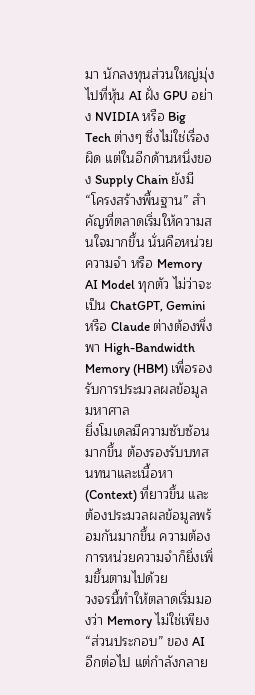มา นักลงทุนส่วนใหญ่มุ่งไปที่หุ้น AI ฝั่ง GPU อย่าง NVIDIA หรือ Big Tech ต่างๆ ซึ่งไม่ใช่เรื่องผิด แต่ในอีกด้านหนึ่งของ Supply Chain ยังมี “โครงสร้างพื้นฐาน” สำคัญที่ตลาดเริ่มให้ความสนใจมากขึ้น นั่นคือหน่วยความจำ หรือ Memory
AI Model ทุกตัว ไม่ว่าจะเป็น ChatGPT, Gemini หรือ Claude ต่างต้องพึ่งพา High-Bandwidth Memory (HBM) เพื่อรองรับการประมวลผลข้อมูลมหาศาล
ยิ่งโมเดลมีความซับซ้อนมากขึ้น ต้องรองรับบทสนทนาและเนื้อหา (Context) ที่ยาวขึ้น และต้องประมวลผลข้อมูลพร้อมกันมากขึ้น ความต้องการหน่วยความจำก็ยิ่งเพิ่มขึ้นตามไปด้วย
วงจรนี้ทำให้ตลาดเริ่มมองว่า Memory ไม่ใช่เพียง “ส่วนประกอบ” ของ AI อีกต่อไป แต่กำลังกลาย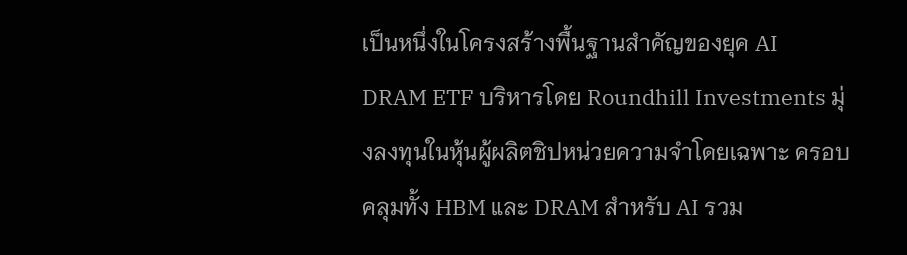เป็นหนึ่งในโครงสร้างพื้นฐานสำคัญของยุค AI
DRAM ETF บริหารโดย Roundhill Investments มุ่งลงทุนในหุ้นผู้ผลิตชิปหน่วยความจำโดยเฉพาะ ครอบคลุมทั้ง HBM และ DRAM สำหรับ AI รวม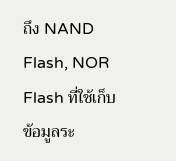ถึง NAND Flash, NOR Flash ที่ใช้เก็บข้อมูลระ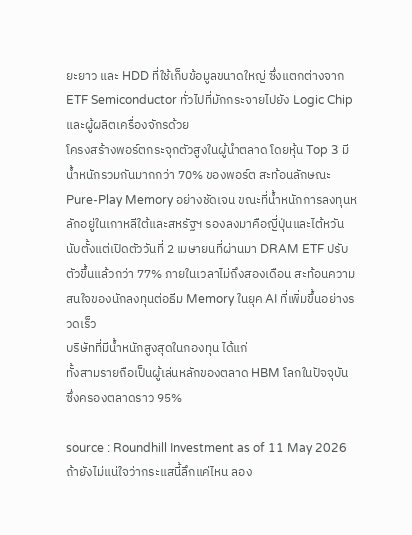ยะยาว และ HDD ที่ใช้เก็บข้อมูลขนาดใหญ่ ซึ่งแตกต่างจาก ETF Semiconductor ทั่วไปที่มักกระจายไปยัง Logic Chip และผู้ผลิตเครื่องจักรด้วย
โครงสร้างพอร์ตกระจุกตัวสูงในผู้นำตลาด โดยหุ้น Top 3 มีน้ำหนักรวมกันมากกว่า 70% ของพอร์ต สะท้อนลักษณะ Pure-Play Memory อย่างชัดเจน ขณะที่น้ำหนักการลงทุนหลักอยู่ในเกาหลีใต้และสหรัฐฯ รองลงมาคือญี่ปุ่นและไต้หวัน
นับตั้งแต่เปิดตัววันที่ 2 เมษายนที่ผ่านมา DRAM ETF ปรับตัวขึ้นแล้วกว่า 77% ภายในเวลาไม่ถึงสองเดือน สะท้อนความสนใจของนักลงทุนต่อธีม Memory ในยุค AI ที่เพิ่มขึ้นอย่างรวดเร็ว
บริษัทที่มีน้ำหนักสูงสุดในกองทุน ได้แก่
ทั้งสามรายถือเป็นผู้เล่นหลักของตลาด HBM โลกในปัจจุบัน ซึ่งครองตลาดราว 95%

source : Roundhill Investment as of 11 May 2026
ถ้ายังไม่แน่ใจว่ากระแสนี้ลึกแค่ไหน ลอง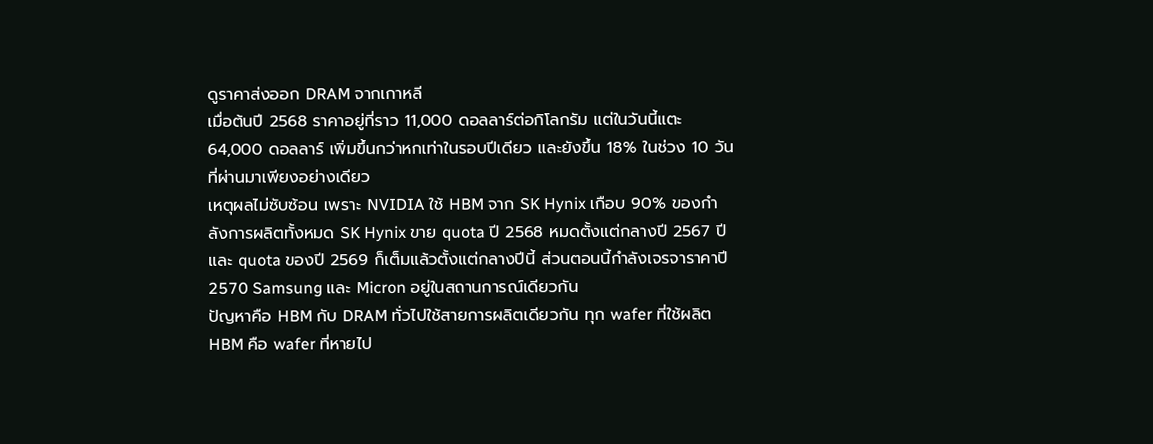ดูราคาส่งออก DRAM จากเกาหลี
เมื่อต้นปี 2568 ราคาอยู่ที่ราว 11,000 ดอลลาร์ต่อกิโลกรัม แต่ในวันนี้แตะ 64,000 ดอลลาร์ เพิ่มขึ้นกว่าหกเท่าในรอบปีเดียว และยังขึ้น 18% ในช่วง 10 วันที่ผ่านมาเพียงอย่างเดียว
เหตุผลไม่ซับซ้อน เพราะ NVIDIA ใช้ HBM จาก SK Hynix เกือบ 90% ของกำลังการผลิตทั้งหมด SK Hynix ขาย quota ปี 2568 หมดตั้งแต่กลางปี 2567 ปี และ quota ของปี 2569 ก็เต็มแล้วตั้งแต่กลางปีนี้ ส่วนตอนนี้กำลังเจรจาราคาปี 2570 Samsung และ Micron อยู่ในสถานการณ์เดียวกัน
ปัญหาคือ HBM กับ DRAM ทั่วไปใช้สายการผลิตเดียวกัน ทุก wafer ที่ใช้ผลิต HBM คือ wafer ที่หายไป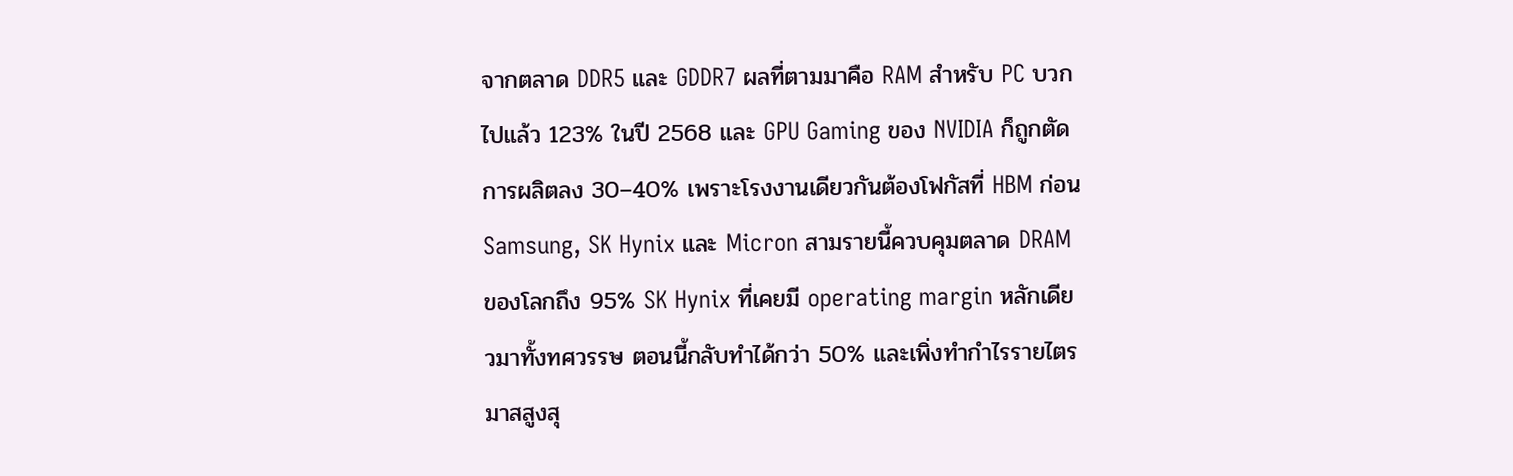จากตลาด DDR5 และ GDDR7 ผลที่ตามมาคือ RAM สำหรับ PC บวกไปแล้ว 123% ในปี 2568 และ GPU Gaming ของ NVIDIA ก็ถูกตัดการผลิตลง 30–40% เพราะโรงงานเดียวกันต้องโฟกัสที่ HBM ก่อน
Samsung, SK Hynix และ Micron สามรายนี้ควบคุมตลาด DRAM ของโลกถึง 95% SK Hynix ที่เคยมี operating margin หลักเดียวมาทั้งทศวรรษ ตอนนี้กลับทำได้กว่า 50% และเพิ่งทำกำไรรายไตรมาสสูงสุ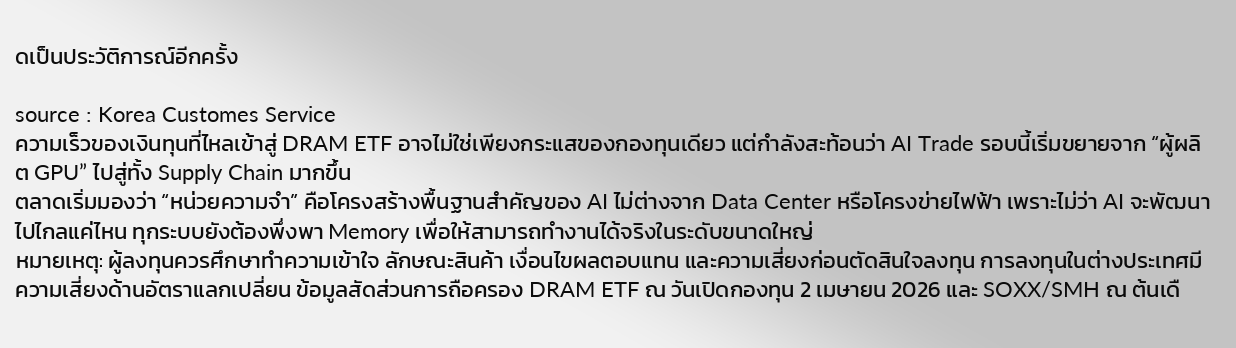ดเป็นประวัติการณ์อีกครั้ง

source : Korea Customes Service
ความเร็วของเงินทุนที่ไหลเข้าสู่ DRAM ETF อาจไม่ใช่เพียงกระแสของกองทุนเดียว แต่กำลังสะท้อนว่า AI Trade รอบนี้เริ่มขยายจาก “ผู้ผลิต GPU” ไปสู่ทั้ง Supply Chain มากขึ้น
ตลาดเริ่มมองว่า “หน่วยความจำ” คือโครงสร้างพื้นฐานสำคัญของ AI ไม่ต่างจาก Data Center หรือโครงข่ายไฟฟ้า เพราะไม่ว่า AI จะพัฒนาไปไกลแค่ไหน ทุกระบบยังต้องพึ่งพา Memory เพื่อให้สามารถทำงานได้จริงในระดับขนาดใหญ่
หมายเหตุ: ผู้ลงทุนควรศึกษาทำความเข้าใจ ลักษณะสินค้า เงื่อนไขผลตอบแทน และความเสี่ยงก่อนตัดสินใจลงทุน การลงทุนในต่างประเทศมีความเสี่ยงด้านอัตราแลกเปลี่ยน ข้อมูลสัดส่วนการถือครอง DRAM ETF ณ วันเปิดกองทุน 2 เมษายน 2026 และ SOXX/SMH ณ ต้นเดื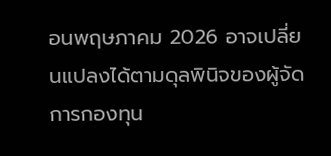อนพฤษภาคม 2026 อาจเปลี่ยนแปลงได้ตามดุลพินิจของผู้จัดการกองทุน